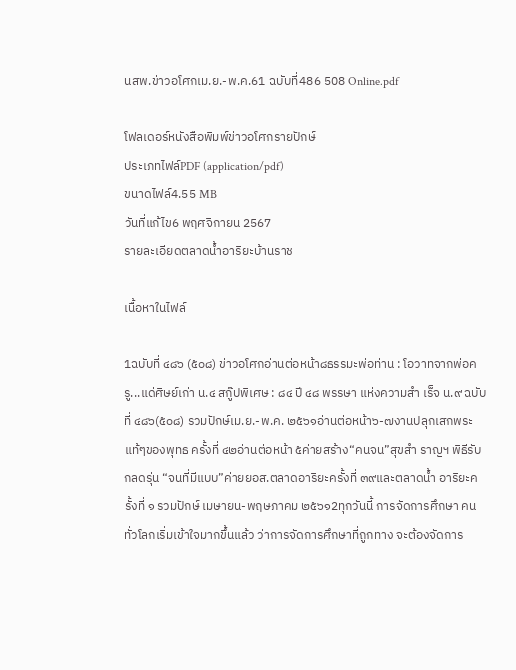นสพ.ข่าวอโศกเม.ย.-พ.ค.61 ฉบับที่486 508 Online.pdf

โฟลเดอร์หนังสือพิมพ์ข่าวอโศกรายปักษ์
ประเภทไฟล์PDF (application/pdf)
ขนาดไฟล์4.55 MB
วันที่แก้ไข6 พฤศจิกายน 2567
รายละเอียดตลาดน้ำอาริยะบ้านราช

เนื้อหาในไฟล์

1ฉบับที่ ๔๘๖ (๕๐๘) ข่าวอโศกอ่านต่อหน้า๘ธรรมะพ่อท่าน : โอวาทจากพ่อครู...แด่ศิษย์เก่า น.๔ สกู๊ปพิเศษ : ๘๔ ปี ๔๘ พรรษา แห่งความสำ เร็จ น.๙ ฉบับที่ ๔๘๖(๕๐๘) รวมปักษ์เม.ย.-พ.ค. ๒๕๖๑อ่านต่อหน้า๖-๗งานปลุกเสกพระแท้ๆของพุทธ ครั้งที่ ๔๒อ่านต่อหน้า ๕ค่ายสร้าง“คนจน”สุขสำ ราญฯ พิธีรับกลดรุ่น “จนที่มีแบบ”ค่ายยอส.ตลาดอาริยะครั้งที่ ๓๙และตลาดน้ำ อาริยะครั้งที่ ๑ รวมปักษ์ เมษายน-พฤษภาคม ๒๕๖๑2ทุกวันนี้ การจัดการศึกษา คนทั่วโลกเริ่มเข้าใจมากขึ้นแล้ว ว่าการจัดการศึกษาที่ถูกทาง จะต้องจัดการ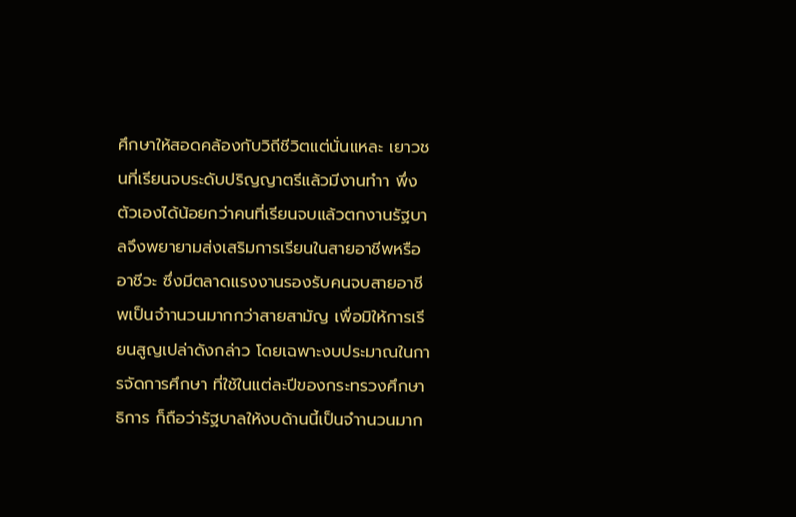ศึกษาให้สอดคล้องกับวิถีชีวิตแต่นั่นแหละ เยาวชนที่เรียนจบระดับปริญญาตรีแล้วมีงานทำา พึ่งตัวเองได้น้อยกว่าคนที่เรียนจบแล้วตกงานรัฐบาลจึงพยายามส่งเสริมการเรียนในสายอาชีพหรืออาชีวะ ซึ่งมีตลาดแรงงานรองรับคนจบสายอาชีพเป็นจำานวนมากกว่าสายสามัญ เพื่อมิให้การเรียนสูญเปล่าดังกล่าว โดยเฉพาะงบประมาณในการจัดการศึกษา ที่ใช้ในแต่ละปีของกระทรวงศึกษาธิการ ก็ถือว่ารัฐบาลให้งบด้านนี้เป็นจำานวนมาก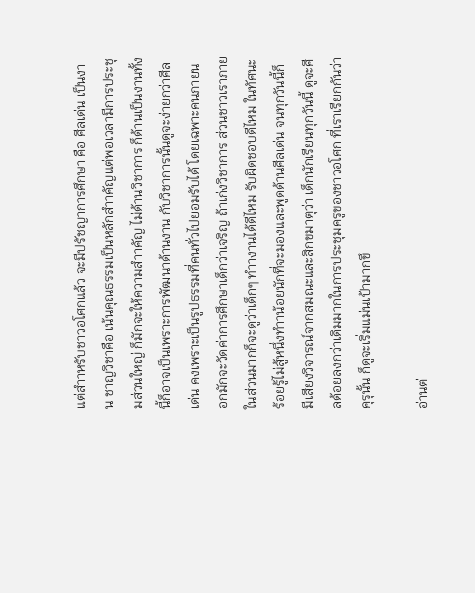แต่สำาหรับชาวอโศกแล้ว จะมีปรัชญาการศึกษา คือ ศีลเด่น เป็นงาน ชาญวิชาคือ เน้นคุณธรรมเป็นหลักสำาคัญแต่พอเวลามีการประชุมส่วนใหญ่ ก็มักจะให้ความสำาคัญ ไม่ด้านวิชาการ ก็ด้านเป็นงานทั้งนี้ก็อาจเป็นเพราะการพัฒนาด้านงาน กับวิชาการนั้นดูจะง่ายกว่าศีลเด่น คงเพราะเป็นรูปธรรมที่คนทั่วไปยอมรับได้ โดยเฉพาะคนภายนอกมักจะวัดค่าการศึกษาเด็กว่าเจริญ ถ้าเก่งวิชาการ ส่วนชาวเราภายในส่วนมากก็จะดูว่าเด็กๆ ทำางานได้ดีไหม รับผิดชอบดีไหม ในทัศนะร้อยรู้ไม่สู้หนึ่งทำาน้อยนักที่จะมองและพูดด้านศีลเด่น จนทุกวันนี้ก็มีเสียงวิจารณ์จากสมณะและสิกขมาตุว่า เด็กนักเรียนทุกวันนี้ ดูจะศีลด้อยลงกว่าเดิมมากในการประชุมครูของชาวอโศก ที่เราเรียกกันว่าคุรุนั้น ก็ดูจะเริ่มแม่นเป้ามากขึ

อ่านต่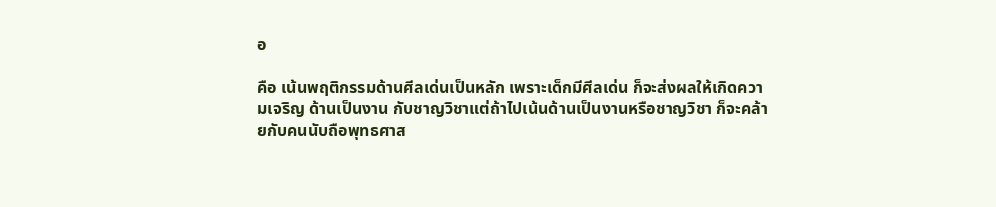อ

คือ เน้นพฤติกรรมด้านศีลเด่นเป็นหลัก เพราะเด็กมีศีลเด่น ก็จะส่งผลให้เกิดความเจริญ ด้านเป็นงาน กับชาญวิชาแต่ถ้าไปเน้นด้านเป็นงานหรือชาญวิชา ก็จะคล้ายกับคนนับถือพุทธศาส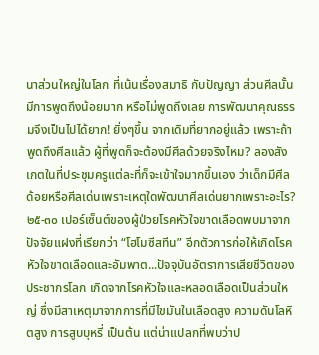นาส่วนใหญ่ในโลก ที่เน้นเรื่องสมาธิ กับปัญญา ส่วนศีลนั้นมีการพูดถึงน้อยมาก หรือไม่พูดถึงเลย การพัฒนาคุณธรรมจึงเป็นไปได้ยาก! ยิ่งๆขึ้น จากเดิมที่ยากอยู่แล้ว เพราะถ้าพูดถึงศีลแล้ว ผู้ที่พูดก็จะต้องมีศีลด้วยจริงไหม? ลองสังเกตในที่ประชุมครูแต่ละที่ก็จะเข้าใจมากขึ้นเอง ว่าเด็กมีศีลด้อยหรือศีลเด่นเพราะเหตุใดพัฒนาศีลเด่นยากเพราะอะไร?๒๕-๓๐ เปอร์เซ็นต์ของผู้ป่วยโรคหัวใจขาดเลือดพบมาจากปัจจัยแฝงที่เรียกว่า “โฮโมซีสทีน” อีกตัวการก่อให้เกิดโรคหัวใจขาดเลือดและอัมพาต...ปัจจุบันอัตราการเสียชีวิตของประชากรโลก เกิดจากโรคหัวใจและหลอดเลือดเป็นส่วนใหญ่ ซึ่งมีสาเหตุมาจากการที่มีไขมันในเลือดสูง ความดันโลหิตสูง การสูบบุหรี่ เป็นต้น แต่น่าแปลกที่พบว่าป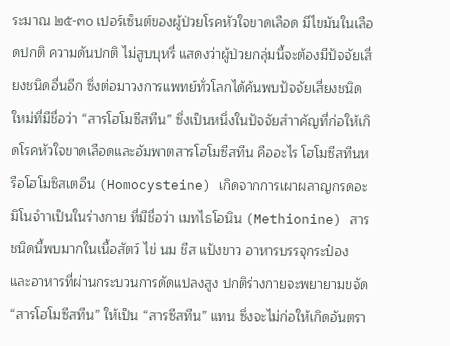ระมาณ ๒๕-๓๐ เปอร์เซ็นต์ของผู้ป่วยโรคหัวใจขาดเลือด มีไขมันในเลือดปกติ ความดันปกติ ไม่สูบบุหรี่ แสดงว่าผู้ป่วยกลุ่มนี้จะต้องมีปัจจัยเสี่ยงชนิดอื่นอีก ซึ่งต่อมาวงการแพทย์ทั่วโลกได้ค้นพบปัจจัยเสี่ยงชนิดใหม่ที่มีชื่อว่า “สารโฮโมซีสทีน” ซึ่งเป็นหนึ่งในปัจจัยสำาคัญที่ก่อให้เกิดโรคหัวใจขาดเลือดและอัมพาตสารโฮโมซีสทีน คืออะไร โฮโมซีสทีนหรือโฮโมซิสเตอีน (Homocysteine) เกิดจากการเผาผลาญกรดอะมิโนจำาเป็นในร่างกาย ที่มีชื่อว่า เมทไธโอนิน (Methionine) สารชนิดนี้พบมากในเนื้อสัตว์ ไข่ นม ชีส แป้งขาว อาหารบรรจุกระป๋อง และอาหารที่ผ่านกระบวนการดัดแปลงสูง ปกติร่างกายจะพยายามขจัด “สารโฮโมซีสทีน” ให้เป็น “สารซีสทีน” แทน ซึ่งจะไม่ก่อให้เกิดอันตรา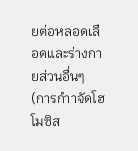ยต่อหลอดเลือดและร่างกายส่วนอื่นๆ (การกำาจัดโฮโมซิส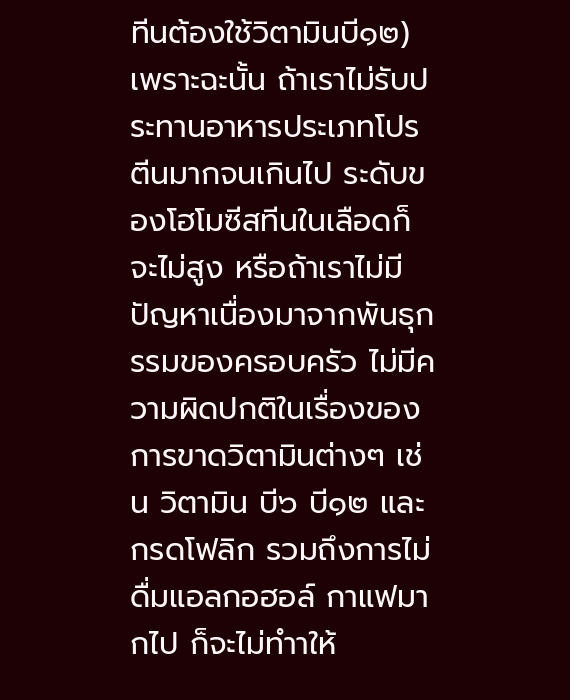ทีนต้องใช้วิตามินบี๑๒) เพราะฉะนั้น ถ้าเราไม่รับประทานอาหารประเภทโปรตีนมากจนเกินไป ระดับของโฮโมซีสทีนในเลือดก็จะไม่สูง หรือถ้าเราไม่มีปัญหาเนื่องมาจากพันธุกรรมของครอบครัว ไม่มีความผิดปกติในเรื่องของการขาดวิตามินต่างๆ เช่น วิตามิน บี๖ บี๑๒ และกรดโฟลิก รวมถึงการไม่ดื่มแอลกอฮอล์ กาแฟมากไป ก็จะไม่ทำาให้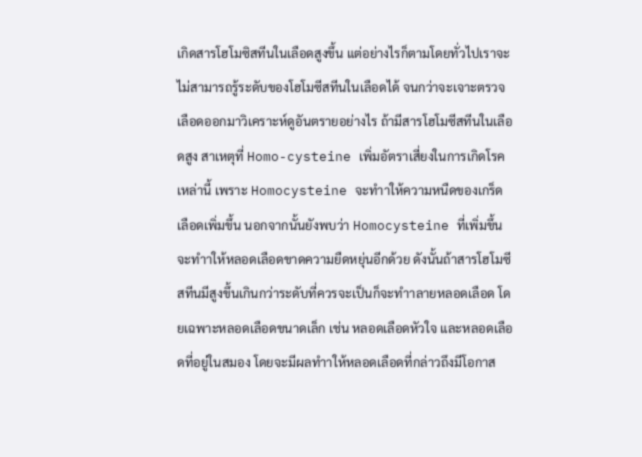เกิดสารโฮโมซิสทีนในเลือดสูงขึ้น แต่อย่างไรก็ตามโดยทั่วไปเราจะไม่สามารถรู้ระดับของโฮโมซีสทีนในเลือดได้ จนกว่าจะเจาะตรวจเลือดออกมาวิเคราะห์ดูอันตรายอย่างไร ถ้ามีสารโฮโมซีสทีนในเลือดสูง สาเหตุที่ Homo-cysteine เพิ่มอัตราเสี่ยงในการเกิดโรคเหล่านี้ เพราะ Homocysteine จะทำาให้ความหนืดของเกร็ดเลือดเพิ่มขึ้น นอกจากนั้นยังพบว่า Homocysteine ที่เพิ่มขึ้นจะทำาให้หลอดเลือดขาดความยืดหยุ่นอีกด้วย ดังนั้นถ้าสารโฮโมซีสทีนมีสูงขึ้นเกินกว่าระดับที่ควรจะเป็นก็จะทำาลายหลอดเลือด โดยเฉพาะหลอดเลือดขนาดเล็ก เช่น หลอดเลือดหัวใจ และหลอดเลือดที่อยู่ในสมอง โดยจะมีผลทำาให้หลอดเลือดที่กล่าวถึงมีโอกาส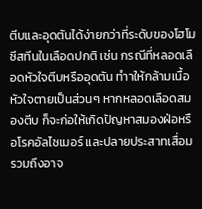ตีบและอุดตันได้ง่ายกว่าที่ระดับของโฮโมซีสทีนในเลือดปกติ เช่น กรณีที่หลอดเลือดหัวใจตีบหรืออุดตัน ทำาให้กล้ามเนื้อหัวใจตายเป็นส่วนๆ หากหลอดเลือดสมองตีบ ก็จะก่อให้เกิดปัญหาสมองฝ่อหรือโรคอัลไซเมอร์ และปลายประสาทเสื่อม รวมถึงอาจ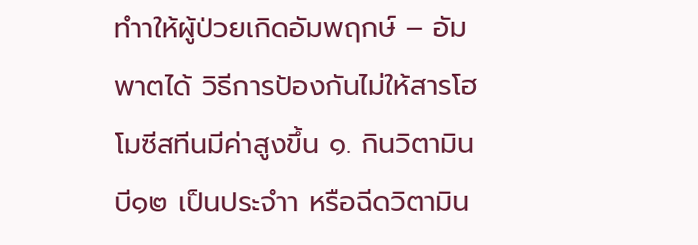ทำาให้ผู้ป่วยเกิดอัมพฤกษ์ – อัมพาตได้ วิธีการป้องกันไม่ให้สารโฮโมซีสทีนมีค่าสูงขึ้น ๑. กินวิตามินบี๑๒ เป็นประจำา หรือฉีดวิตามิน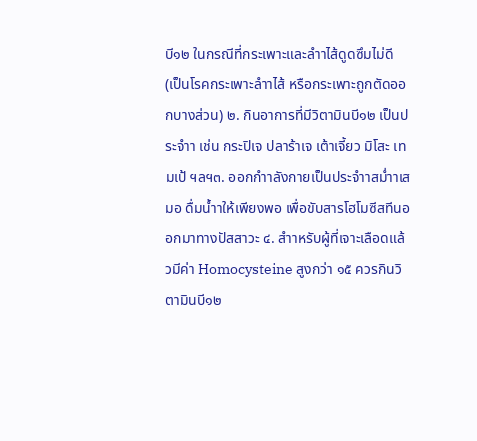บี๑๒ ในกรณีที่กระเพาะและลำาไส้ดูดซึมไม่ดี (เป็นโรคกระเพาะลำาไส้ หรือกระเพาะถูกตัดออกบางส่วน) ๒. กินอาการที่มีวิตามินบี๑๒ เป็นประจำา เช่น กระปิเจ ปลาร้าเจ เต้าเจี้ยว มิโสะ เทมเป้ ฯลฯ๓. ออกกำาลังกายเป็นประจำาสม่ำาเสมอ ดื่มน้ำาให้เพียงพอ เพื่อขับสารโฮโมซีสทีนออกมาทางปัสสาวะ ๔. สำาหรับผู้ที่เจาะเลือดแล้วมีค่า Homocysteine สูงกว่า ๑๕ ควรกินวิตามินบี๑๒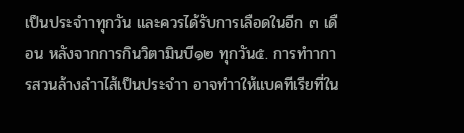เป็นประจำาทุกวัน และควรได้รับการเลือดในอีก ๓ เดือน หลังจากการกินวิตามินบี๑๒ ทุกวัน๕. การทำาการสวนล้างลำาไส้เป็นประจำา อาจทำาให้แบคทีเรียที่ใน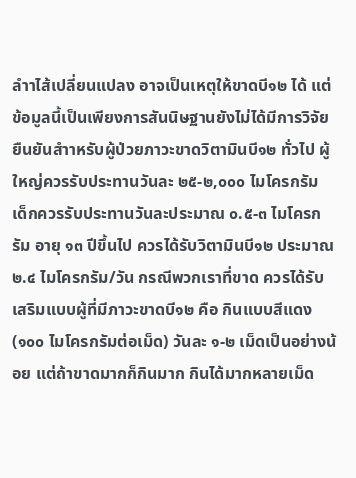ลำาไส้เปลี่ยนแปลง อาจเป็นเหตุให้ขาดบี๑๒ ได้ แต่ข้อมูลนี้เป็นเพียงการสันนิษฐานยังไม่ได้มีการวิจัยยืนยันสำาหรับผู้ป่วยภาวะขาดวิตามินบี๑๒ ทั่วไป ผู้ใหญ่ควรรับประทานวันละ ๒๕-๒,๐๐๐ ไมโครกรัม เด็กควรรับประทานวันละประมาณ ๐.๕-๓ ไมโครกรัม อายุ ๑๓ ปีขึ้นไป ควรได้รับวิตามินบี๑๒ ประมาณ ๒.๔ ไมโครกรัม/วัน กรณีพวกเราที่ขาด ควรได้รับเสริมแบบผู้ที่มีภาวะขาดบี๑๒ คือ กินแบบสีแดง (๑๐๐ ไมโครกรัมต่อเม็ด) วันละ ๑-๒ เม็ดเป็นอย่างน้อย แต่ถ้าขาดมากก็กินมาก กินได้มากหลายเม็ด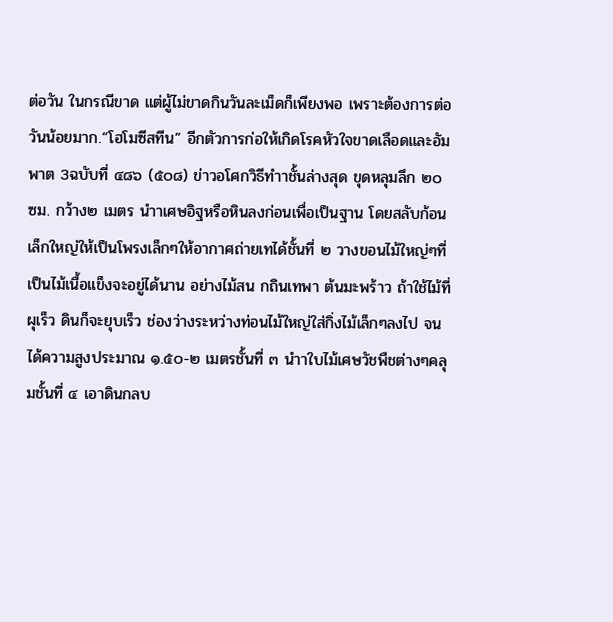ต่อวัน ในกรณีขาด แต่ผู้ไม่ขาดกินวันละเม็ดก็เพียงพอ เพราะต้องการต่อวันน้อยมาก.“โฮโมซีสทีน” อีกตัวการก่อให้เกิดโรคหัวใจขาดเลือดและอัมพาต 3ฉบับที่ ๔๘๖ (๕๐๘) ข่าวอโศกวิธีทำาชั้นล่างสุด ขุดหลุมลึก ๒๐ ซม. กว้าง๒ เมตร นำาเศษอิฐหรือหินลงก่อนเพื่อเป็นฐาน โดยสลับก้อนเล็กใหญ่ให้เป็นโพรงเล็กๆให้อากาศถ่ายเทได้ชั้นที่ ๒ วางขอนไม้ใหญ่ๆที่เป็นไม้เนื้อแข็งจะอยู่ได้นาน อย่างไม้สน กถินเทพา ต้นมะพร้าว ถ้าใช้ไม้ที่ผุเร็ว ดินก็จะยุบเร็ว ช่องว่างระหว่างท่อนไม้ใหญ่ใส่กิ่งไม้เล็กๆลงไป จนได้ความสูงประมาณ ๑.๕๐-๒ เมตรชั้นที่ ๓ นำาใบไม้เศษวัชพืชต่างๆคลุมชั้นที่ ๔ เอาดินกลบ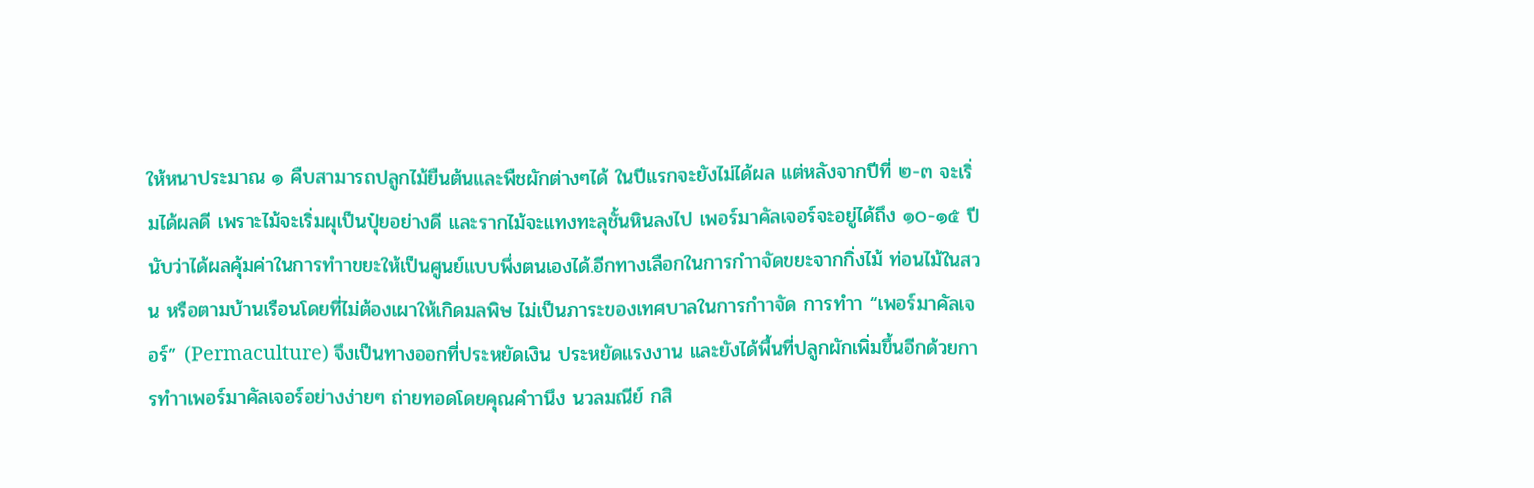ให้หนาประมาณ ๑ คืบสามารถปลูกไม้ยืนต้นและพืชผักต่างๆได้ ในปีแรกจะยังไม่ได้ผล แต่หลังจากปีที่ ๒-๓ จะเริ่มได้ผลดี เพราะไม้จะเริ่มผุเป็นปุ๋ยอย่างดี และรากไม้จะแทงทะลุชั้นหินลงไป เพอร์มาคัลเจอร์จะอยู่ได้ถึง ๑๐-๑๕ ปี นับว่าได้ผลคุ้มค่าในการทำาขยะให้เป็นศูนย์แบบพึ่งตนเองได้.อีกทางเลือกในการกำาจัดขยะจากกิ่งไม้ ท่อนไม้ในสวน หรือตามบ้านเรือนโดยที่ไม่ต้องเผาให้เกิดมลพิษ ไม่เป็นภาระของเทศบาลในการกำาจัด การทำา “เพอร์มาคัลเจอร์” (Permaculture) จึงเป็นทางออกที่ประหยัดเงิน ประหยัดแรงงาน และยังได้พื้นที่ปลูกผักเพิ่มขึ้นอีกด้วยการทำาเพอร์มาคัลเจอร์อย่างง่ายๆ ถ่ายทอดโดยคุณคำานึง นวลมณีย์ กสิ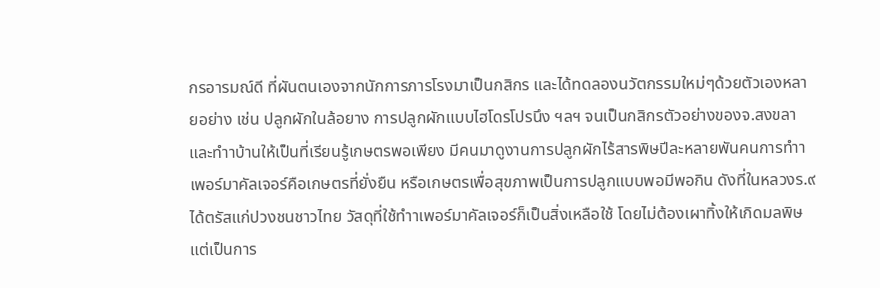กรอารมณ์ดี ที่ผันตนเองจากนักการภารโรงมาเป็นกสิกร และได้ทดลองนวัตกรรมใหม่ๆด้วยตัวเองหลายอย่าง เช่น ปลูกผักในล้อยาง การปลูกผักแบบไฮโดรโปรนึง ฯลฯ จนเป็นกสิกรตัวอย่างของจ.สงขลา และทำาบ้านให้เป็นที่เรียนรู้เกษตรพอเพียง มีคนมาดูงานการปลูกผักไร้สารพิษปีละหลายพันคนการทำาเพอร์มาคัลเจอร์คือเกษตรที่ยั่งยืน หรือเกษตรเพื่อสุขภาพเป็นการปลูกแบบพอมีพอกิน ดังที่ในหลวงร.๙ ได้ตรัสแก่ปวงชนชาวไทย วัสดุที่ใช้ทำาเพอร์มาคัลเจอร์ก็เป็นสิ่งเหลือใช้ โดยไม่ต้องเผาทิ้งให้เกิดมลพิษ แต่เป็นการ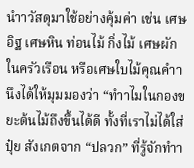นำาวัสดุมาใช้อย่างคุ้มค่า เช่น เศษอิฐ เศษหิน ท่อนไม้ กิ่งไม้ เศษผักในครัวเรือน หรือเศษใบไม้คุณคำานึงได้ให้มุมมองว่า “ทำาไมในกองขยะต้นไม้ถึงขึ้นได้ดี ทั้งที่เราไม่ได้ใส่ปุ๋ย สังเกตจาก “ปลวก” ที่รู้จักทำา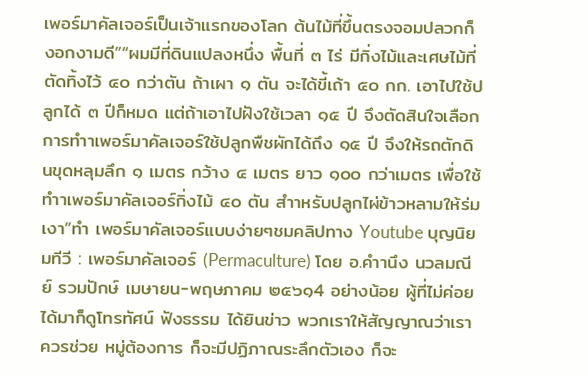เพอร์มาคัลเจอร์เป็นเจ้าแรกของโลก ต้นไม้ที่ขึ้นตรงจอมปลวกก็งอกงามดี”“ผมมีที่ดินแปลงหนึ่ง พื้นที่ ๓ ไร่ มีกิ่งไม้และเศษไม้ที่ตัดทิ้งไว้ ๔๐ กว่าตัน ถ้าเผา ๑ ตัน จะได้ขี้เถ้า ๕๐ กก. เอาไปใช้ปลูกได้ ๓ ปีก็หมด แต่ถ้าเอาไปฝังใช้เวลา ๑๕ ปี จึงตัดสินใจเลือกการทำาเพอร์มาคัลเจอร์ใช้ปลูกพืชผักได้ถึง ๑๕ ปี จึงให้รถตักดินขุดหลุมลึก ๑ เมตร กว้าง ๔ เมตร ยาว ๑๐๐ กว่าเมตร เพื่อใช้ทำาเพอร์มาคัลเจอร์กิ่งไม้ ๔๐ ตัน สำาหรับปลูกไผ่ข้าวหลามให้ร่มเงา”ทำ เพอร์มาคัลเจอร์แบบง่ายๆชมคลิปทาง Youtube บุญนิยมทีวี : เพอร์มาคัลเจอร์ (Permaculture) โดย อ.คำานึง นวลมณีย์ รวมปักษ์ เมษายน-พฤษภาคม ๒๕๖๑4 อย่างน้อย ผู้ที่ไม่ค่อยได้มาก็ดูโทรทัศน์ ฟังธรรม ได้ยินข่าว พวกเราให้สัญญาณว่าเราควรช่วย หมู่ต้องการ ก็จะมีปฏิภาณระลึกตัวเอง ก็จะ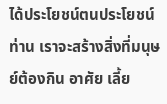ได้ประโยชน์ตนประโยชน์ท่าน เราจะสร้างสิ่งที่มนุษย์ต้องกิน อาศัย เลี้ย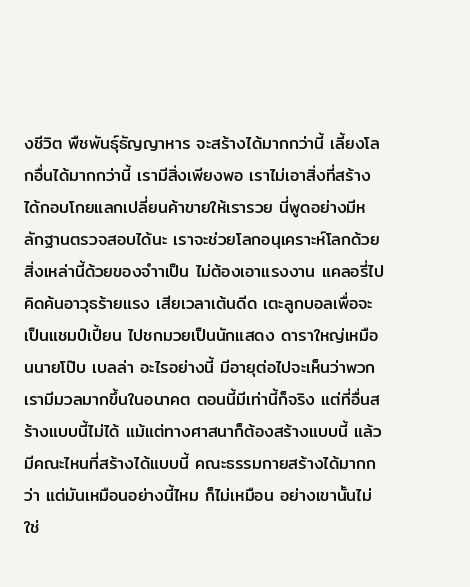งชีวิต พืชพันธุ์ธัญญาหาร จะสร้างได้มากกว่านี้ เลี้ยงโลกอื่นได้มากกว่านี้ เรามีสิ่งเพียงพอ เราไม่เอาสิ่งที่สร้างได้กอบโกยแลกเปลี่ยนค้าขายให้เรารวย นี่พูดอย่างมีหลักฐานตรวจสอบได้นะ เราจะช่วยโลกอนุเคราะห์โลกด้วยสิ่งเหล่านี้ด้วยของจำาเป็น ไม่ต้องเอาแรงงาน แคลอรี่ไปคิดค้นอาวุธร้ายแรง เสียเวลาเต้นดีด เตะลูกบอลเพื่อจะเป็นแชมป์เปี้ยน ไปชกมวยเป็นนักแสดง ดาราใหญ่เหมือนนายโป๊บ เบลล่า อะไรอย่างนี้ มีอายุต่อไปจะเห็นว่าพวกเรามีมวลมากขึ้นในอนาคต ตอนนี้มีเท่านี้ก็จริง แต่ที่อื่นสร้างแบบนี้ไม่ได้ แม้แต่ทางศาสนาก็ต้องสร้างแบบนี้ แล้วมีคณะไหนที่สร้างได้แบบนี้ คณะธรรมกายสร้างได้มากกว่า แต่มันเหมือนอย่างนี้ไหม ก็ไม่เหมือน อย่างเขานั้นไม่ใช่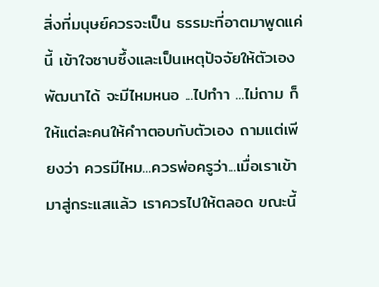สิ่งที่มนุษย์ควรจะเป็น ธรรมะที่อาตมาพูดแค่นี้ เข้าใจซาบซึ้งและเป็นเหตุปัจจัยให้ตัวเองพัฒนาได้ จะมีไหมหนอ ...ไปทำา ...ไม่ถาม ก็ให้แต่ละคนให้คำาตอบกับตัวเอง ถามแต่เพียงว่า ควรมีไหม...ควรพ่อครูว่า...เมื่อเราเข้ามาสู่กระแสแล้ว เราควรไปให้ตลอด ขณะนี้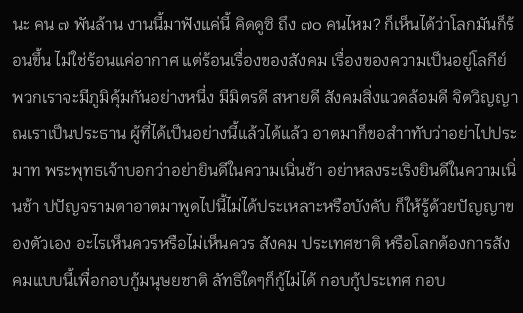นะ คน ๗ พันล้าน งานนี้มาฟังแค่นี้ คิดดูซิ ถึง ๗๐ คนไหม? ก็เห็นได้ว่าโลกมันก็ร้อนขึ้น ไม่ใช่ร้อนแค่อากาศ แต่ร้อนเรื่องของสังคม เรื่องของความเป็นอยู่โลกีย์ พวกเราจะมีภูมิคุ้มกันอย่างหนึ่ง มีมิตรดี สหายดี สังคมสิ่งแวดล้อมดี จิตวิญญาณเราเป็นประธาน ผู้ที่ได้เป็นอย่างนี้แล้วได้แล้ว อาตมาก็ขอสำาทับว่าอย่าไปประมาท พระพุทธเจ้าบอกว่าอย่ายินดีในความเนิ่นช้า อย่าหลงระเริงยินดีในความเนิ่นช้า ปปัญจรามตาอาตมาพูดไปนี้ไม่ได้ประเหลาะหรือบังคับ ก็ให้รู้ด้วยปัญญาของตัวเอง อะไรเห็นควรหรือไม่เห็นควร สังคม ประเทศชาติ หรือโลกต้องการสังคมแบบนี้เพื่อกอบกู้มนุษยชาติ ลัทธิใดๆก็กู้ไม่ได้ กอบกู้ประเทศ กอบ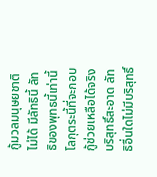กู้มวลมนุษยชาติไม่ได้ มีลัทธินี้ ลัทธิของพุทธนี้เท่านี้ โลกุตระนี้ที่จะกอบกู้ช่วยเหลือได้จริง บริสุทธิ์สะอาด ลัทธิอื่นใดไม่มีบริสุทธิ์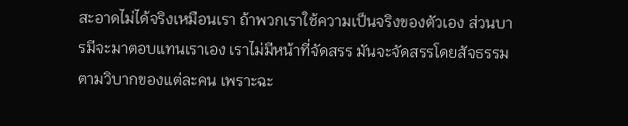สะอาดไม่ได้จริงเหมือนเรา ถ้าพวกเราใช้ความเป็นจริงของตัวเอง ส่วนบารมีจะมาตอบแทนเราเอง เราไม่มีหน้าที่จัดสรร มันจะจัดสรรโดยสัจธรรมตามวิบากของแต่ละคน เพราะฉะ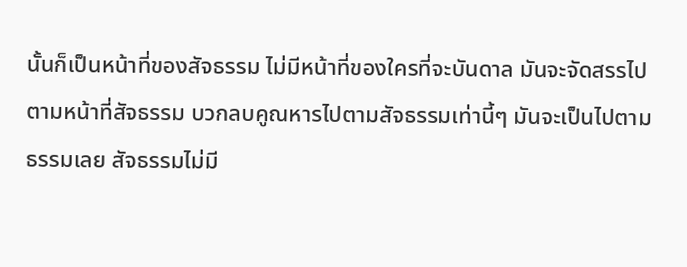นั้นก็เป็นหน้าที่ของสัจธรรม ไม่มีหน้าที่ของใครที่จะบันดาล มันจะจัดสรรไปตามหน้าที่สัจธรรม บวกลบคูณหารไปตามสัจธรรมเท่านี้ๆ มันจะเป็นไปตามธรรมเลย สัจธรรมไม่มี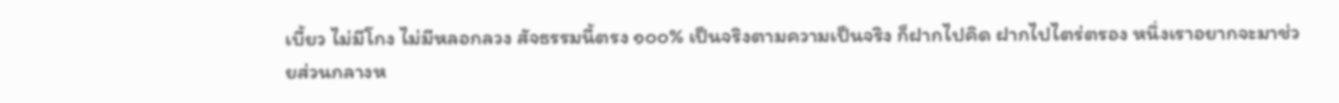เบี้ยว ไม่มีโกง ไม่มีหลอกลวง สัจธรรมนี้ตรง ๑๐๐% เป็นจริงตามความเป็นจริง ก็ฝากไปคิด ฝากไปไตร่ตรอง หนึ่งเราอยากจะมาช่วยส่วนกลางห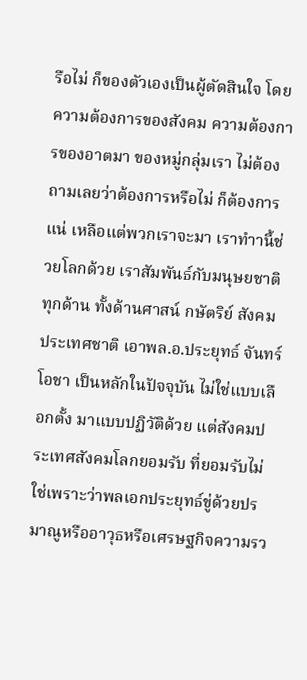รือไม่ ก็ของตัวเองเป็นผู้ตัดสินใจ โดยความต้องการของสังคม ความต้องการของอาตมา ของหมู่กลุ่มเรา ไม่ต้องถามเลยว่าต้องการหรือไม่ ก็ต้องการแน่ เหลือแต่พวกเราจะมา เราทำานี้ช่วยโลกด้วย เราสัมพันธ์กับมนุษยชาติทุกด้าน ทั้งด้านศาสน์ กษัตริย์ สังคม ประเทศชาติ เอาพล.อ.ประยุทธ์ จันทร์โอชา เป็นหลักในปัจจุบัน ไม่ใช่แบบเลือกตั้ง มาแบบปฏิวัติด้วย แต่สังคมประเทศสังคมโลกยอมรับ ที่ยอมรับไม่ใช่เพราะว่าพลเอกประยุทธ์ขู่ด้วยปรมาณูหรืออาวุธหรือเศรษฐกิจความรว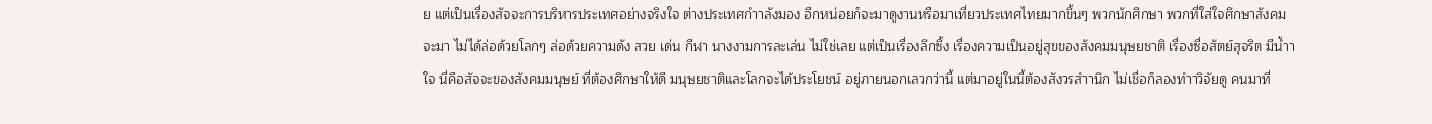ย แต่เป็นเรื่องสัจจะการบริหารประเทศอย่างจริงใจ ต่างประเทศกำาลังมอง อีกหน่อยก็จะมาดูงานหรือมาเที่ยวประเทศไทยมากขึ้นๆ พวกนักศึกษา พวกที่ใส่ใจศึกษาสังคมจะมา ไม่ได้ล่อด้วยโลกๆ ล่อด้วยความดัง สวย เด่น กีฬา นางงามการละเล่น ไม่ใช่เลย แต่เป็นเรื่องลึกซึ้ง เรื่องความเป็นอยู่สุขของสังคมมนุษยชาติ เรื่องซื่อสัตย์สุจริต มีน้ำาใจ นี่คือสัจจะของสังคมมนุษย์ ที่ต้องศึกษาให้ดี มนุษยชาติและโลกจะได้ประโยชน์ อยู่ภายนอกเลวกว่านี้ แต่มาอยู่ในนี้ต้องสังวรสำานึก ไม่เชื่อก็ลองทำาวิจัยดู คนมาที่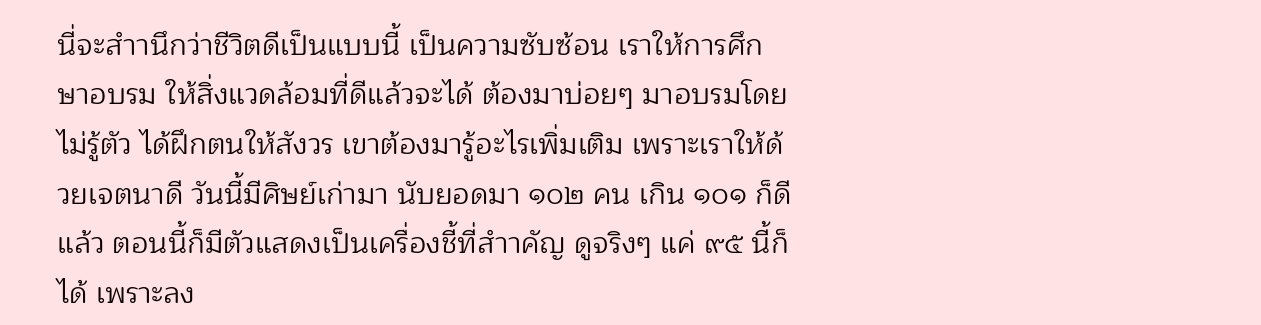นี่จะสำานึกว่าชีวิตดีเป็นแบบนี้ เป็นความซับซ้อน เราให้การศึกษาอบรม ให้สิ่งแวดล้อมที่ดีแล้วจะได้ ต้องมาบ่อยๆ มาอบรมโดยไม่รู้ตัว ได้ฝึกตนให้สังวร เขาต้องมารู้อะไรเพิ่มเติม เพราะเราให้ด้วยเจตนาดี วันนี้มีศิษย์เก่ามา นับยอดมา ๑๐๒ คน เกิน ๑๐๑ ก็ดีแล้ว ตอนนี้ก็มีตัวแสดงเป็นเครื่องชี้ที่สำาคัญ ดูจริงๆ แค่ ๙๕ นี้ก็ได้ เพราะลง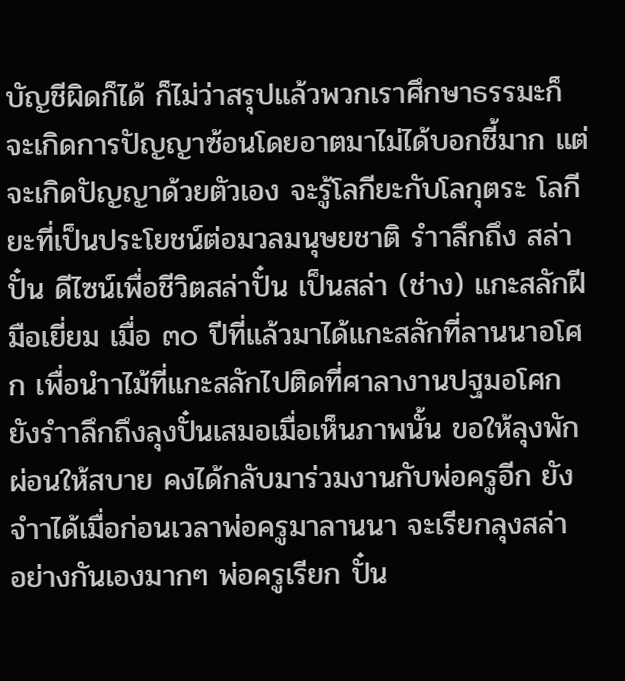บัญชีผิดก็ได้ ก็ไม่ว่าสรุปแล้วพวกเราศึกษาธรรมะก็จะเกิดการปัญญาซ้อนโดยอาตมาไม่ได้บอกชี้มาก แต่จะเกิดปัญญาด้วยตัวเอง จะรู้โลกียะกับโลกุตระ โลกียะที่เป็นประโยชน์ต่อมวลมนุษยชาติ รำาลึกถึง สล่าปั๋น ดีไซน์เพื่อชีวิตสล่าปั๋น เป็นสล่า (ช่าง) แกะสลักฝีมือเยี่ยม เมื่อ ๓๐ ปีที่แล้วมาได้แกะสลักที่ลานนาอโศก เพื่อนำาไม้ที่แกะสลักไปติดที่ศาลางานปฐมอโศกยังรำาลึกถึงลุงปั๋นเสมอเมื่อเห็นภาพนั้น ขอให้ลุงพักผ่อนให้สบาย คงได้กลับมาร่วมงานกับพ่อครูอีก ยังจำาได้เมื่อก่อนเวลาพ่อครูมาลานนา จะเรียกลุงสล่า อย่างกันเองมากๆ พ่อครูเรียก ปั๋น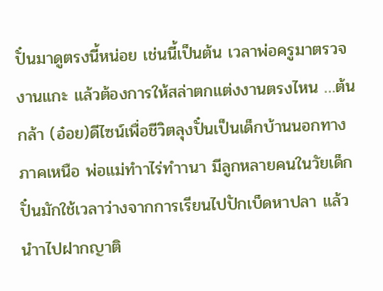ปั๋นมาดูตรงนี้หน่อย เช่นนี้เป็นต้น เวลาพ่อครูมาตรวจงานแกะ แล้วต้องการให้สล่าตกแต่งงานตรงไหน …ต้นกล้า (อ๋อย)ดีไซน์เพื่อชีวิตลุงปั๋นเป็นเด็กบ้านนอกทางภาคเหนือ พ่อแม่ทำาไร่ทำานา มีลูกหลายคนในวัยเด็ก ปั๋นมักใช้เวลาว่างจากการเรียนไปปักเบ็ดหาปลา แล้วนำาไปฝากญาติ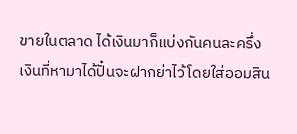ขายในตลาด ได้เงินมาก็แบ่งกันคนละครึ่งเงินที่หามาได้ปั๋นจะฝากย่าไว้โดยใส่ออมสิน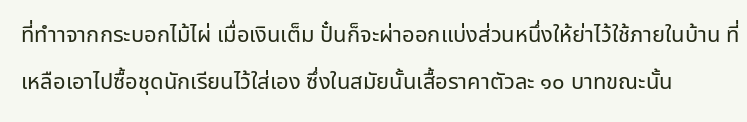ที่ทำาจากกระบอกไม้ไผ่ เมื่อเงินเต็ม ปั๋นก็จะผ่าออกแบ่งส่วนหนึ่งให้ย่าไว้ใช้ภายในบ้าน ที่เหลือเอาไปซื้อชุดนักเรียนไว้ใส่เอง ซึ่งในสมัยนั้นเสื้อราคาตัวละ ๑๐ บาทขณะนั้น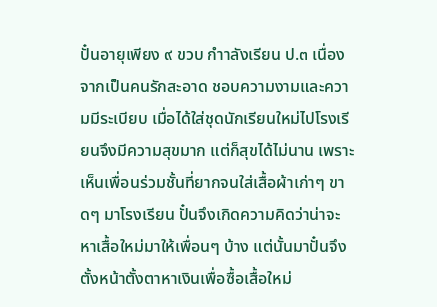ปั๋นอายุเพียง ๙ ขวบ กำาลังเรียน ป.๓ เนื่องจากเป็นคนรักสะอาด ชอบความงามและความมีระเบียบ เมื่อได้ใส่ชุดนักเรียนใหม่ไปโรงเรียนจึงมีความสุขมาก แต่ก็สุขได้ไม่นาน เพราะเห็นเพื่อนร่วมชั้นที่ยากจนใส่เสื้อผ้าเก่าๆ ขาดๆ มาโรงเรียน ปั๋นจึงเกิดความคิดว่าน่าจะหาเสื้อใหม่มาให้เพื่อนๆ บ้าง แต่นั้นมาปั๋นจึงตั้งหน้าตั้งตาหาเงินเพื่อซื้อเสื้อใหม่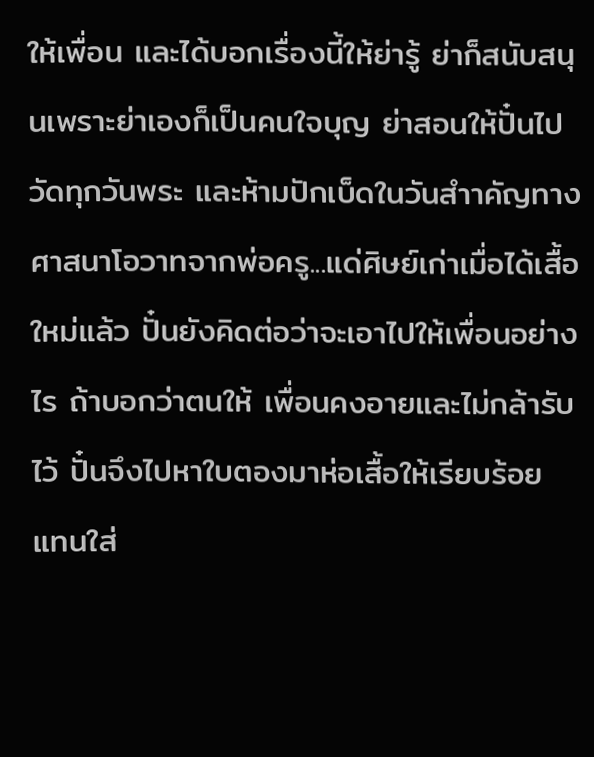ให้เพื่อน และได้บอกเรื่องนี้ให้ย่ารู้ ย่าก็สนับสนุนเพราะย่าเองก็เป็นคนใจบุญ ย่าสอนให้ปั๋นไปวัดทุกวันพระ และห้ามปักเบ็ดในวันสำาคัญทางศาสนาโอวาทจากพ่อครู...แด่ศิษย์เก่าเมื่อได้เสื้อใหม่แล้ว ปั๋นยังคิดต่อว่าจะเอาไปให้เพื่อนอย่างไร ถ้าบอกว่าตนให้ เพื่อนคงอายและไม่กล้ารับไว้ ปั๋นจึงไปหาใบตองมาห่อเสื้อให้เรียบร้อย แทนใส่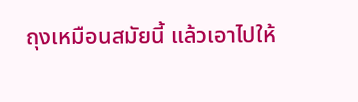ถุงเหมือนสมัยนี้ แล้วเอาไปให้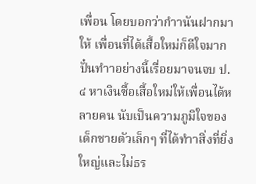เพื่อน โดยบอกว่ากำานันฝากมาให้ เพื่อนที่ได้เสื้อใหม่ก็ดีใจมากปั๋นทำาอย่างนี้เรื่อยมาจนจบ ป.๔ หาเงินซื้อเสื้อใหม่ให้เพื่อนได้หลายคน นับเป็นความภูมิใจของเด็กชายตัวเล็กๆ ที่ได้ทำาสิ่งที่ยิ่งใหญ่และไม่ธร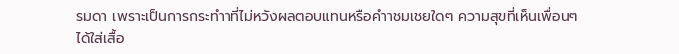รมดา เพราะเป็นการกระทำาที่ไม่หวังผลตอบแทนหรือคำาชมเชยใดๆ ความสุขที่เห็นเพื่อนๆ ได้ใส่เสื้อ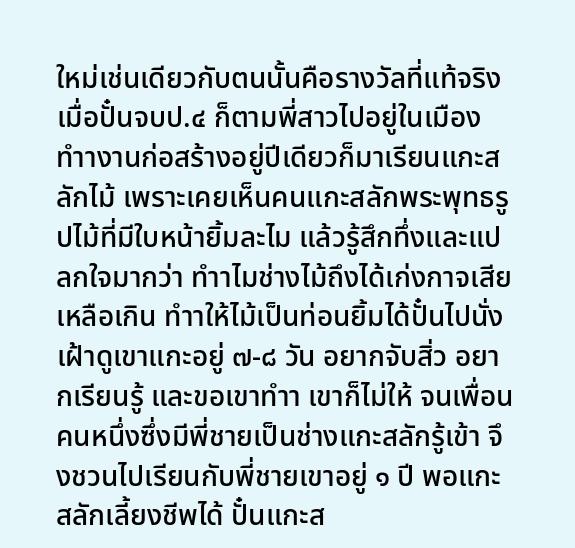ใหม่เช่นเดียวกับตนนั้นคือรางวัลที่แท้จริงเมื่อปั๋นจบป.๔ ก็ตามพี่สาวไปอยู่ในเมือง ทำางานก่อสร้างอยู่ปีเดียวก็มาเรียนแกะสลักไม้ เพราะเคยเห็นคนแกะสลักพระพุทธรูปไม้ที่มีใบหน้ายิ้มละไม แล้วรู้สึกทึ่งและแปลกใจมากว่า ทำาไมช่างไม้ถึงได้เก่งกาจเสียเหลือเกิน ทำาให้ไม้เป็นท่อนยิ้มได้ปั๋นไปนั่งเฝ้าดูเขาแกะอยู่ ๗-๘ วัน อยากจับสิ่ว อยากเรียนรู้ และขอเขาทำา เขาก็ไม่ให้ จนเพื่อนคนหนึ่งซึ่งมีพี่ชายเป็นช่างแกะสลักรู้เข้า จึงชวนไปเรียนกับพี่ชายเขาอยู่ ๑ ปี พอแกะสลักเลี้ยงชีพได้ ปั๋นแกะส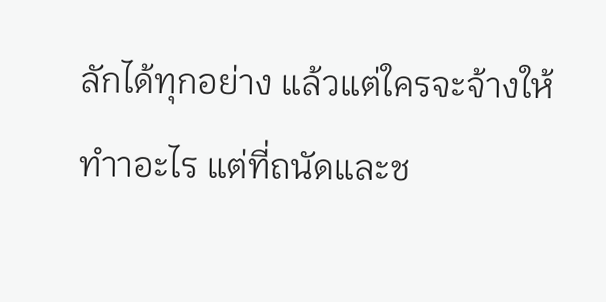ลักได้ทุกอย่าง แล้วแต่ใครจะจ้างให้ทำาอะไร แต่ที่ถนัดและช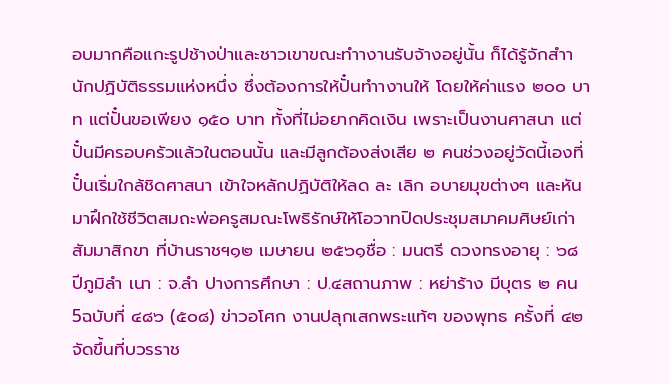อบมากคือแกะรูปช้างป่าและชาวเขาขณะทำางานรับจ้างอยู่นั้น ก็ได้รู้จักสำานักปฏิบัติธรรมแห่งหนึ่ง ซึ่งต้องการให้ปั๋นทำางานให้ โดยให้ค่าแรง ๒๐๐ บาท แต่ปั๋นขอเพียง ๑๕๐ บาท ทั้งที่ไม่อยากคิดเงิน เพราะเป็นงานศาสนา แต่ปั๋นมีครอบครัวแล้วในตอนนั้น และมีลูกต้องส่งเสีย ๒ คนช่วงอยู่วัดนี้เองที่ปั๋นเริ่มใกล้ชิดศาสนา เข้าใจหลักปฏิบัติให้ลด ละ เลิก อบายมุขต่างๆ และหันมาฝึกใช้ชีวิตสมถะพ่อครูสมณะโพธิรักษ์ให้โอวาทปิดประชุมสมาคมศิษย์เก่าสัมมาสิกขา ที่บ้านราชฯ๑๒ เมษายน ๒๕๖๑ชื่อ : มนตรี ดวงทรงอายุ : ๖๘ ปีภูมิลำ เนา : จ.ลำ ปางการศึกษา : ป.๔สถานภาพ : หย่าร้าง มีบุตร ๒ คน 5ฉบับที่ ๔๘๖ (๕๐๘) ข่าวอโศก งานปลุกเสกพระแท้ๆ ของพุทธ ครั้งที่ ๔๒ จัดขึ้นที่บวรราช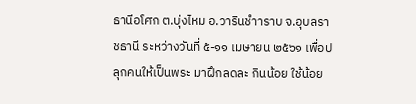ธานีอโศก ต.บุ่งไหม อ.วารินชำาราบ จ.อุบลราชธานี ระหว่างวันที่ ๕-๑๑ เมษายน ๒๕๖๑ เพื่อปลุกคนให้เป็นพระ มาฝึกลดละ กินน้อย ใช้น้อย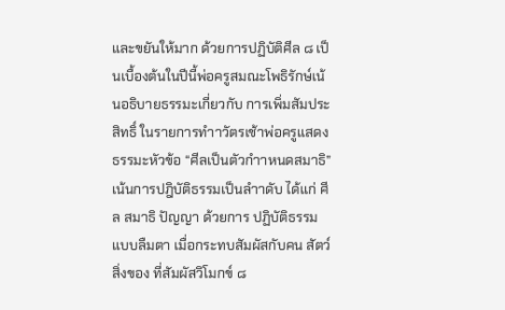และขยันให้มาก ด้วยการปฏิบัติศีล ๘ เป็นเบื้องต้นในปีนี้พ่อครูสมณะโพธิรักษ์เน้นอธิบายธรรมะเกี่ยวกับ การเพิ่มสัมประสิทธิ์ ในรายการทำาวัตรเช้าพ่อครูแสดงธรรมะหัวข้อ “ศีลเป็นตัวกำาหนดสมาธิ” เน้นการปฎิบัติธรรมเป็นลำาดับ ได้แก่ ศีล สมาธิ ปัญญา ด้วยการ ปฏิบัติธรรมแบบลืมตา เมื่อกระทบสัมผัสกับคน สัตว์ สิ่งของ ที่สัมผัสวิโมกข์ ๘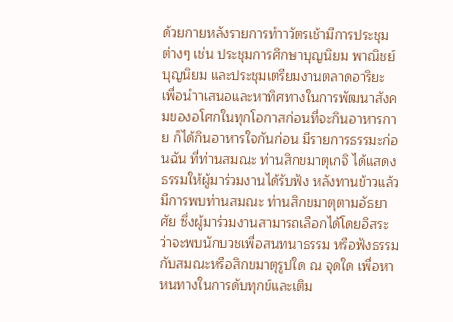ด้วยกายหลังรายการทำาวัตรเช้ามีการประชุมต่างๆ เช่น ประชุมการศึกษาบุญนิยม พาณิชย์บุญนิยม และประชุมเตรียมงานตลาดอาริยะ เพื่อนำาเสนอและหาทิศทางในการพัฒนาสังคมของอโศกในทุกโอกาสก่อนที่จะกินอาหารกาย ก็ได้กินอาหารใจกันก่อน มีรายการธรรมะก่อนฉัน ที่ท่านสมณะ ท่านสิกขมาตุเกจิ ได้แสดงธรรมให้ผู้มาร่วมงานได้รับฟัง หลังทานข้าวแล้ว มีการพบท่านสมณะ ท่านสิกขมาตุตามอัธยาศัย ซึ่งผู้มาร่วมงานสามารถเลือกได้โดยอิสระว่าจะพบนักบวชเพื่อสนทนาธรรม หรือฟังธรรมกับสมณะหรือสิกขมาตุรูปใด ณ จุดใด เพื่อหาหนทางในการดับทุกข์และเติม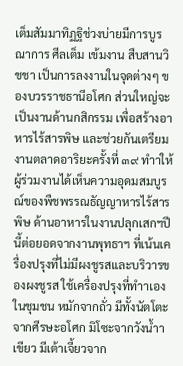เต็มสัมมาทิฏฐิช่วงบ่ายมีการบูรณาการ ศีลเต็ม เข้มงาน สืบสานวิชชา เป็นการลงงานในจุดต่างๆ ของบวรราชธานีอโศก ส่วนใหญ่จะเป็นงานด้านกสิกรรม เพื่อสร้างอาหารไร้สารพิษ และช่วยกันเตรียมงานตลาดอาริยะครั้งที่ ๓๙ ทำาให้ผู้ร่วมงานได้เห็นความอุดมสมบูรณ์ของพืชพรรณธัญญาหารไร้สารพิษ ด้านอาหารในงานปลุกเสกฯปีนี้ต่อยอดจากงานพุทธาฯ ที่เน้นเครื่องปรุงที่ไม่มีผงชูรสและบริวารของผงชูรส ใช้เครื่องปรุงที่ทำาเองในชุมชน หมักจากถั่ว มีทั้งนัตโตะจากศีรษะอโศก มิโซะจากวังน้ำาเขียว มีเต้าเจี้ยวจาก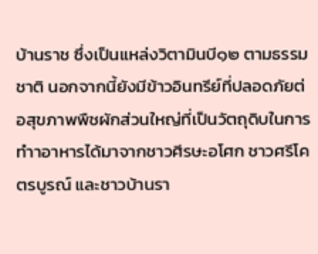บ้านราช ซึ่งเป็นแหล่งวิตามินบี๑๒ ตามธรรมชาติ นอกจากนี้ยังมีข้าวอินทรีย์ที่ปลอดภัยต่อสุขภาพพืชผักส่วนใหญ่ที่เป็นวัตถุดิบในการทำาอาหารได้มาจากชาวศีรษะอโศก ชาวศรีโคตรบูรณ์ และชาวบ้านรา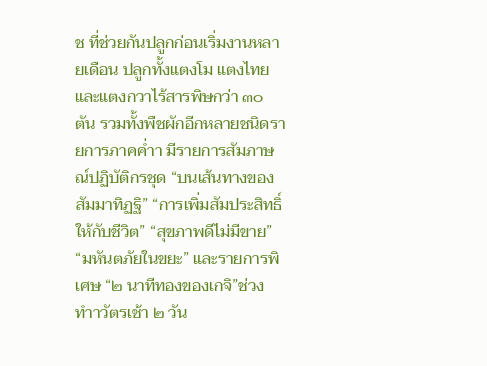ช ที่ช่วยกันปลูกก่อนเริ่มงานหลายเดือน ปลูกทั้งแตงโม แตงไทย และแตงกวาไร้สารพิษกว่า ๓๐ ตัน รวมทั้งพืชผักอีกหลายชนิดรายการภาคค่ำา มีรายการสัมภาษณ์ปฏิบัติกรชุด “บนเส้นทางของสัมมาทิฏฐิ” “การเพิ่มสัมประสิทธิ์ให้กับชีวิต” “สุขภาพดีไม่มีขาย” “มหันตภัยในขยะ” และรายการพิเศษ “๒ นาทีทองของเกจิ”ช่วงทำาวัตรเช้า ๒ วัน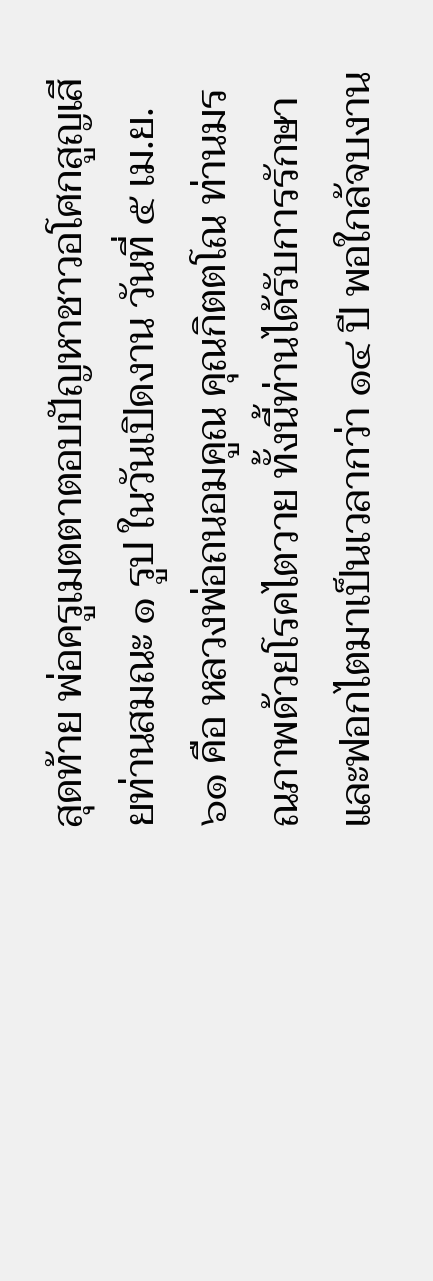สุดท้าย พ่อครูเมตตาตอบปัญหาชาวอโศกสูญเสียท่านสมณะ ๑ รูป ในวันเปิดงาน วันที่ ๕ เม.ย.๖๑ คือ หลวงพ่อถนอมคูณ คุณกิตตโณ ท่านมรณภาพด้วยโรคไตวาย ทั้งนี้ท่านได้รับการรักษาและฟอกไตมาเป็นเวลากว่า ๑๔ ปี พอใกล้จบงาน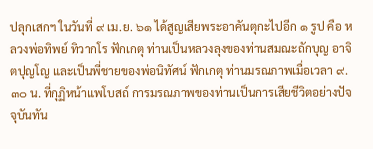ปลุกเสกฯ ในวันที่ ๙ เม.ย. ๖๑ ได้สูญเสียพระอาคันตุกะไปอีก ๑ รูป คือ หลวงพ่อทิพย์ ทิวากโร ฟักเกตุ ท่านเป็นหลวงลุงของท่านสมณะถักบุญ อาจิตปุญโญ และเป็นพี่ชายของพ่อนิทัศน์ ฟักเกตุ ท่านมรณภาพเมื่อเวลา ๙.๓๐ น. ที่กุฏิหน้าแพโบสถ์ การมรณภาพของท่านเป็นการเสียชีวิตอย่างปัจจุบันทัน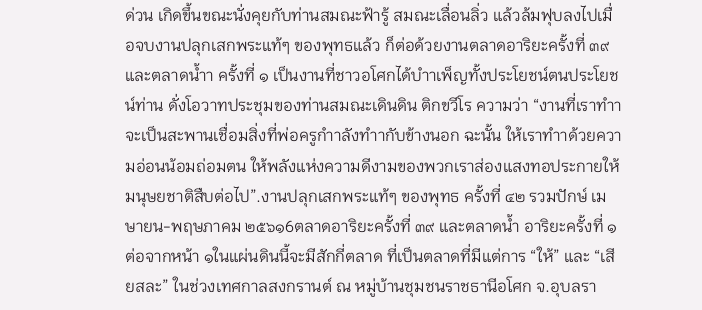ด่วน เกิดขึ้นขณะนั่งคุยกับท่านสมณะฟ้ารู้ สมณะเลื่อนลิ่ว แล้วล้มฟุบลงไปเมื่อจบงานปลุกเสกพระแท้ๆ ของพุทธแล้ว ก็ต่อด้วยงานตลาดอาริยะครั้งที่ ๓๙ และตลาดน้ำา ครั้งที่ ๑ เป็นงานที่ชาวอโศกได้บำาเพ็ญทั้งประโยชน์ตนประโยชน์ท่าน ดั่งโอวาทประชุมของท่านสมณะเดินดิน ติกขวีโร ความว่า “งานที่เราทำาจะเป็นสะพานเชื่อมสิ่งที่พ่อครูกำาลังทำากับข้างนอก ฉะนั้น ให้เราทำาด้วยความอ่อนน้อมถ่อมตน ให้พลังแห่งความดีงามของพวกเราส่องแสงทอประกายให้มนุษยชาติสืบต่อไป”.งานปลุกเสกพระแท้ๆ ของพุทธ ครั้งที่ ๔๒ รวมปักษ์ เมษายน-พฤษภาคม ๒๕๖๑6ตลาดอาริยะครั้งที่ ๓๙ และตลาดน้ำ อาริยะครั้งที่ ๑ต่อจากหน้า ๑ในแผ่นดินนี้จะมีสักกี่ตลาด ที่เป็นตลาดที่มีแต่การ “ให้” และ “เสียสละ” ในช่วงเทศกาลสงกรานต์ ณ หมู่บ้านชุมชนราชธานีอโศก จ.อุบลรา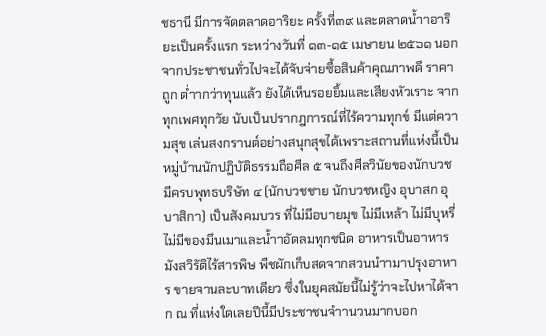ชธานี มีการจัดตลาดอาริยะ ครั้งที่๓๙ และตลาดน้ำาอาริยะเป็นครั้งแรก ระหว่างวันที่ ๑๓-๑๕ เมษายน ๒๕๖๑ นอกจากประชาชนทั่วไปจะได้จับจ่ายซื้อสินค้าคุณภาพดี ราคาถูก ต่ำากว่าทุนแล้ว ยังได้เห็นรอยยิ้มและเสียงหัวเราะ จากทุกเพศทุกวัย นับเป็นปรากฎการณ์ที่ไร้ความทุกข์ มีแต่ความสุข เล่นสงกรานต์อย่างสนุกสุขได้เพราะสถานที่แห่งนี้เป็นหมู่บ้านนักปฏิบัติธรรมถือศีล ๕ จนถึงศีลวินัยของนักบวช มีครบพุทธบริษัท ๔ (นักบวชชาย นักบวชหญิง อุบาสก อุบาสิกา) เป็นสังคมบวร ที่ไม่มีอบายมุข ไม่มีเหล้า ไม่มีบุหรี่ ไม่มีของมึนเมาและน้ำาอัดลมทุกชนิด อาหารเป็นอาหารมังสวิรัติไร้สารพิษ พืชผักเก็บสดจากสวนนำามาปรุงอาหาร ขายจานละบาทเดียว ซึ่งในยุคสมัยนี้ไม่รู้ว่าจะไปหาได้จาก ณ ที่แห่งใดเลยปีนี้มีประชาชนจำานวนมากบอก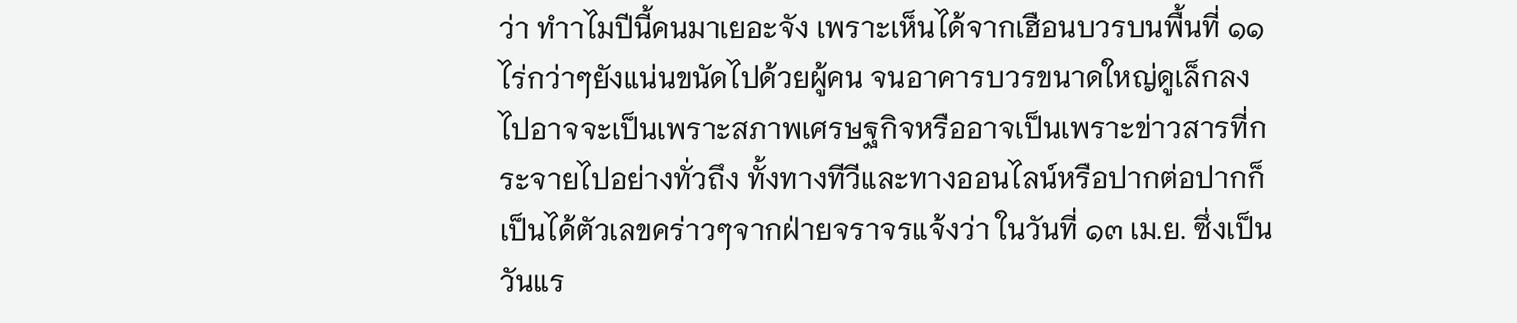ว่า ทำาไมปีนี้คนมาเยอะจัง เพราะเห็นได้จากเฮือนบวรบนพื้นที่ ๑๑ ไร่กว่าๆยังแน่นขนัดไปด้วยผู้คน จนอาคารบวรขนาดใหญ่ดูเล็กลงไปอาจจะเป็นเพราะสภาพเศรษฐกิจหรืออาจเป็นเพราะข่าวสารที่กระจายไปอย่างทั่วถึง ทั้งทางทีวีและทางออนไลน์หรือปากต่อปากก็เป็นได้ตัวเลขคร่าวๆจากฝ่ายจราจรแจ้งว่า ในวันที่ ๑๓ เม.ย. ซึ่งเป็นวันแร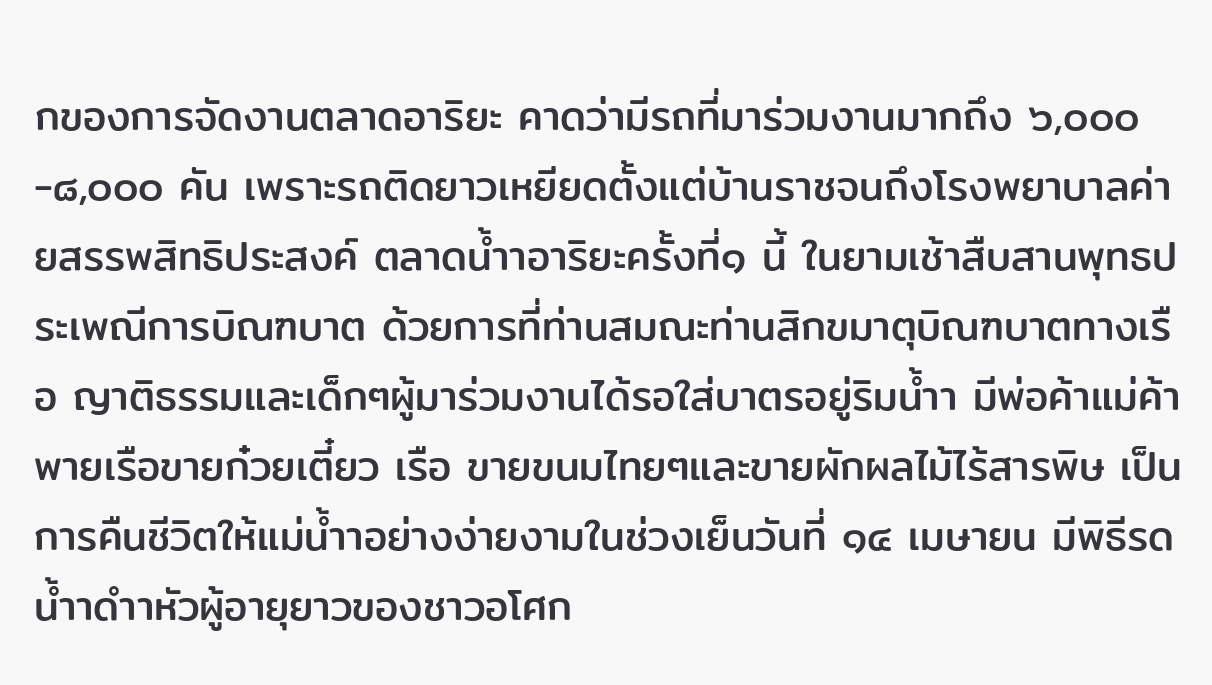กของการจัดงานตลาดอาริยะ คาดว่ามีรถที่มาร่วมงานมากถึง ๖,๐๐๐-๘,๐๐๐ คัน เพราะรถติดยาวเหยียดตั้งแต่บ้านราชจนถึงโรงพยาบาลค่ายสรรพสิทธิประสงค์ ตลาดน้ำาอาริยะครั้งที่๑ นี้ ในยามเช้าสืบสานพุทธประเพณีการบิณฑบาต ด้วยการที่ท่านสมณะท่านสิกขมาตุบิณฑบาตทางเรือ ญาติธรรมและเด็กๆผู้มาร่วมงานได้รอใส่บาตรอยู่ริมน้ำา มีพ่อค้าแม่ค้าพายเรือขายก๋วยเตี๋ยว เรือ ขายขนมไทยๆและขายผักผลไม้ไร้สารพิษ เป็นการคืนชีวิตให้แม่น้ำาอย่างง่ายงามในช่วงเย็นวันที่ ๑๔ เมษายน มีพิธีรดน้ำาดำาหัวผู้อายุยาวของชาวอโศก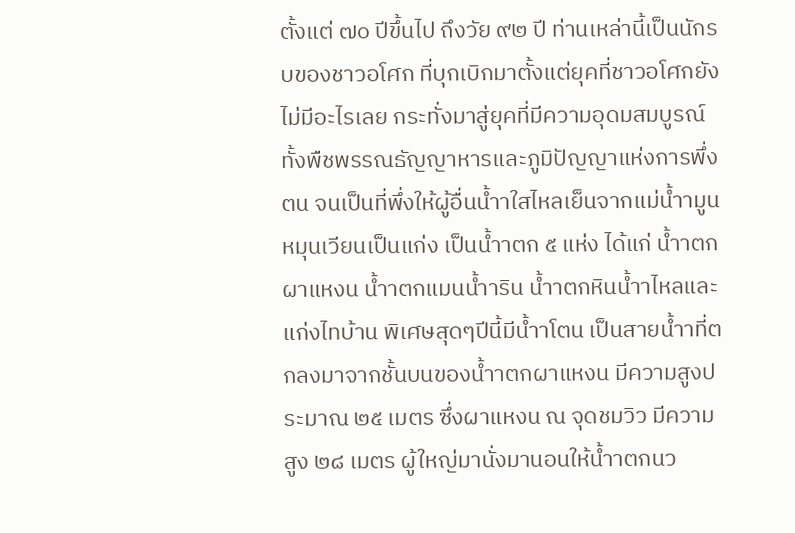ตั้งแต่ ๗๐ ปีขึ้นไป ถึงวัย ๙๒ ปี ท่านเหล่านี้เป็นนักรบของชาวอโศก ที่บุกเบิกมาตั้งแต่ยุคที่ชาวอโศกยังไม่มีอะไรเลย กระทั่งมาสู่ยุคที่มีความอุดมสมบูรณ์ทั้งพืชพรรณธัญญาหารและภูมิปัญญาแห่งการพึ่งตน จนเป็นที่พึ่งให้ผู้อื่นน้ำาใสไหลเย็นจากแม่น้ำามูนหมุนเวียนเป็นแก่ง เป็นน้ำาตก ๕ แห่ง ได้แก่ น้ำาตกผาแหงน น้ำาตกแมนน้ำาริน น้ำาตกหินน้ำาไหลและแก่งไทบ้าน พิเศษสุดๆปีนี้มีน้ำาโตน เป็นสายน้ำาที่ตกลงมาจากชั้นบนของน้ำาตกผาแหงน มีความสูงประมาณ ๒๕ เมตร ซึ่งผาแหงน ณ จุดชมวิว มีความสูง ๒๘ เมตร ผู้ใหญ่มานั่งมานอนให้น้ำาตกนว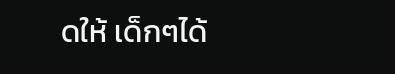ดให้ เด็กๆได้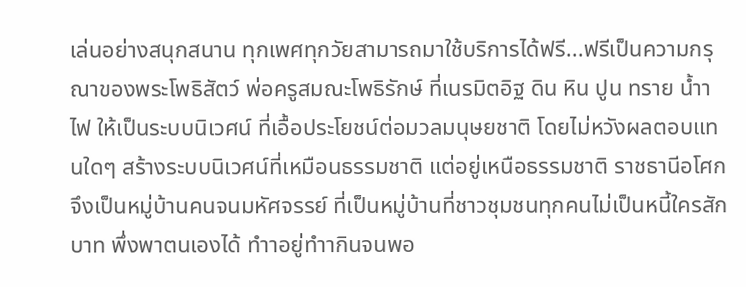เล่นอย่างสนุกสนาน ทุกเพศทุกวัยสามารถมาใช้บริการได้ฟรี...ฟรีเป็นความกรุณาของพระโพธิสัตว์ พ่อครูสมณะโพธิรักษ์ ที่เนรมิตอิฐ ดิน หิน ปูน ทราย น้ำา ไฟ ให้เป็นระบบนิเวศน์ ที่เอื้อประโยชน์ต่อมวลมนุษยชาติ โดยไม่หวังผลตอบแทนใดๆ สร้างระบบนิเวศน์ที่เหมือนธรรมชาติ แต่อยู่เหนือธรรมชาติ ราชธานีอโศกจึงเป็นหมู่บ้านคนจนมหัศจรรย์ ที่เป็นหมู่บ้านที่ชาวชุมชนทุกคนไม่เป็นหนี้ใครสักบาท พึ่งพาตนเองได้ ทำาอยู่ทำากินจนพอ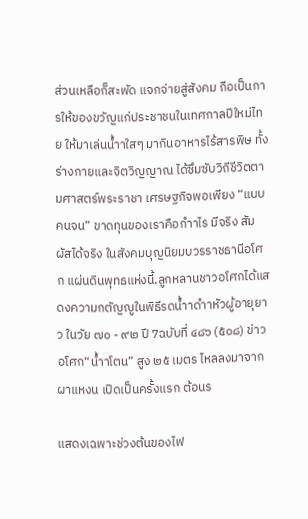ส่วนเหลือก็สะพัด แจกจ่ายสู่สังคม ถือเป็นการให้ของขวัญแก่ประชาชนในเทศกาลปีใหม่ไทย ให้มาเล่นน้ำาใสๆ มากินอาหารไร้สารพิษ ทั้งร่างกายและจิตวิญญาณ ได้ซึมซับวิถีชีวิตตามศาสตร์พระราชา เศรษฐกิจพอเพียง “แบบคนจน” ขาดทุนของเราคือกำาไร มีจริง สัมผัสได้จริง ในสังคมบุญนิยมบวรราชธานีอโศก แผ่นดินพุทธแห่งนี้.ลูกหลานชาวอโศกได้แสดงความกตัญญูในพิธีรดน้ำาดำาหัวผู้อายุยาว ในวัย ๗๐ - ๙๒ ปี 7ฉบับที่ ๔๘๖ (๕๐๘) ข่าวอโศก“น้ำาโตน” สูง ๒๕ เมตร ไหลลงมาจากผาแหงน เปิดเป็นครั้งแรก ต้อนร

แสดงเฉพาะช่วงต้นของไฟ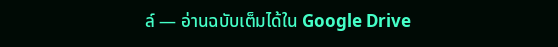ล์ — อ่านฉบับเต็มได้ใน Google Drive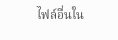ไฟล์อื่นใน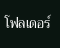โฟลเดอร์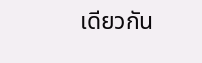เดียวกัน